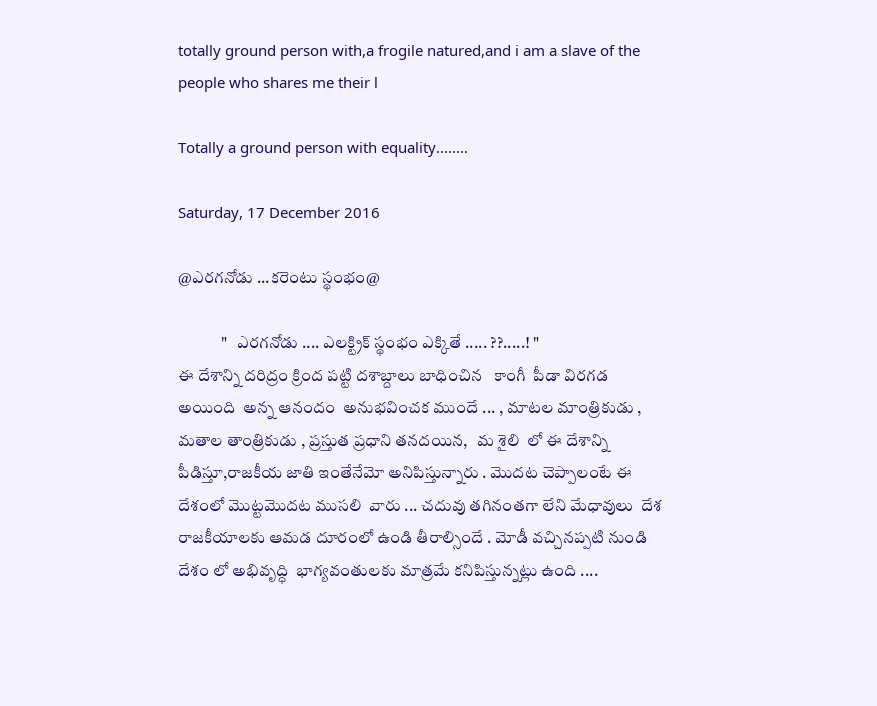totally ground person with,a frogile natured,and i am a slave of the people who shares me their l

Totally a ground person with equality........

Saturday, 17 December 2016

@ఎరగనోడు ...కరెంటు స్థంభం@

             "   ఎరగనోడు .... ఎలక్ట్రిక్ స్థంభం ఎక్కితే ..... ??.....! "                                                                                                             ఈ దేశాన్ని దరిద్రం క్రింద పట్టి దశాబ్దాలు బాధించిన   కాంగీ  పీడా విరగడ అయింది  అన్న ఆనందం  అనుభవించక ముందే ... , మాటల మాంత్రికుడు , మతాల తాంత్రికుడు , ప్రస్తుత ప్రధాని తనదయిన,   మ శైలి  లో ఈ దేశాన్ని పీడిస్తూ,రాజకీయ జాతి ఇంతేనేమో అనిపిస్తున్నారు . మొదట చెప్పాలంటే ఈ దేశంలో మొట్టమొదట ముసలి  వారు ... చదువు తగినంతగా లేని మేధావులు  దేశ రాజకీయాలకు ఆమడ దూరంలో ఉండి తీరాల్సిందే . మోడీ వచ్చినప్పటి నుండి దేశం లో అభివృద్ధి  భాగ్యవంతులకు మాత్రమే కనిపిస్తున్నట్లు ఉంది ....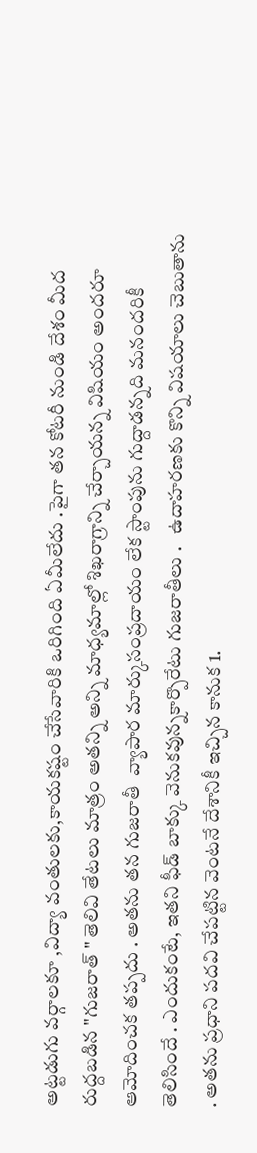అట్టడుగు వర్గాలకూ ,విద్యా వంతులకు,కాయకష్టం చేసేవారికి ఒరిగింది ఏమీలేదు .పైగా తన కోటరీ నుండి దేశం మీద రుద్దబడిన "గుజరాత్ " తెలివి తేటలు మాత్రం అతన్ని అన్ని మాధ్యమాల్లో శిఖరాగ్రాన్ని చేర్చాయన్న విషియం అందరూ ఆమోదించక తప్పదు . అతను తన గుజరాతీ  వ్యాపార మార్కుసంప్రదాయం లేక స్టాంపును గుద్దాడన్నది మనందరికీ తెలిసిందే . ఎందుకంటే, ఇతని ఫీడ్ బాక్కు వెనుకవున్నకార్పొరేటు గుజరాతీలు .   ఉదాహరణకు కొన్ని విషయాలు చెబుతాను . అతను ప్రధాని పదవి చేపట్టిన వెంటనే దేశానికీ ఇచ్చిన కానుక 1.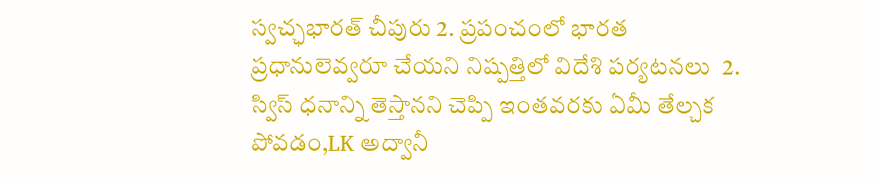స్వచ్ఛభారత్ చీపురు 2. ప్రపంచంలో భారత ప్రధానులెవ్వరూ చేయని నిష్పత్తిలో విదేశి పర్యటనలు  2. స్విస్ ధనాన్ని తెస్తానని చెప్పి ఇంతవరకు ఏమీ తేల్చక పోవడం,LK అద్వానీ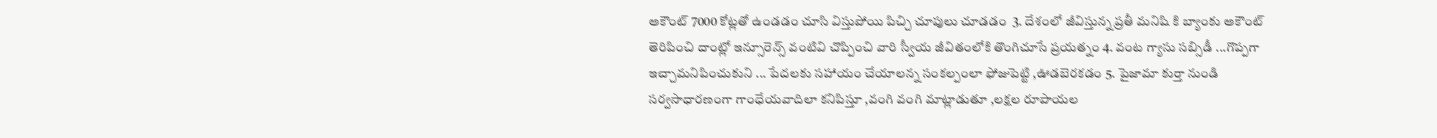అకౌంట్ 7000 కోట్లతో ఉండడం చూసి విస్తుపోయి పిచ్చి చూపులు చూడడం  3. దేశంలో జీవిస్తున్న ప్రతీ మనిషి కి బ్యాంకు అకౌంట్ తెరిపించి దాంట్లో ఇన్సూరెన్స్ వంటివి చొప్పించి వారి స్వీయ జీవితంలోకి తొంగిచూసే ప్రయత్నం 4. వంట గ్యాసు సబ్సిడీ ...గొప్పగా ఇచ్చామనిపించుకుని ... పేదలకు సహాయం చేయాలన్న సంకల్పంలా ఫోజుపెట్టి ,ఊడబెరకడం 5. పైజామా కుర్తా నుండి సర్వసాధారణంగా గాంధేయవాదిలా కనిపిస్తూ ,వంగి వంగి మాట్లాడుతూ ,లక్షల రూపాయల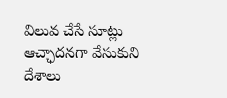విలువ చేసే సూట్లు ఆచ్ఛాదనగా వేసుకుని దేశాలు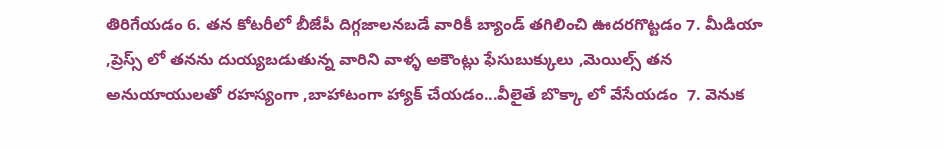తిరిగేయడం 6. తన కోటరీలో బీజేపీ దిగ్గజాలనబడే వారికీ బ్యాండ్ తగిలించి ఊదరగొట్టడం 7. మీడియా ,ప్రెస్స్ లో తనను దుయ్యబడుతున్న వారిని వాళ్ళ అకౌంట్లు ఫేసుబుక్కులు ,మెయిల్స్ తన అనుయాయులతో రహస్యంగా ,బాహాటంగా హ్యాక్ చేయడం...వీలైతే బొక్కా లో వేసేయడం  7. వెనుక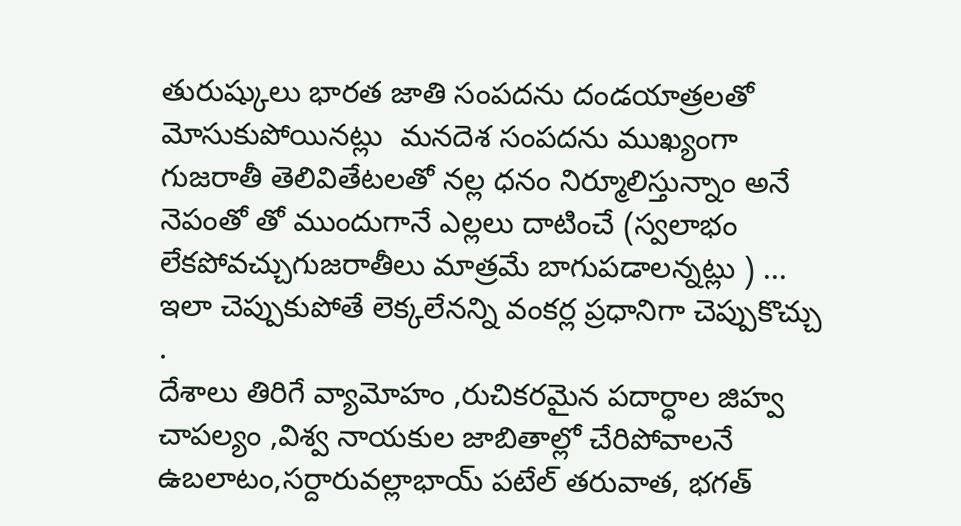తురుష్కులు భారత జాతి సంపదను దండయాత్రలతో మోసుకుపోయినట్లు  మనదెశ సంపదను ముఖ్యంగా గుజరాతీ తెలివితేటలతో నల్ల ధనం నిర్మూలిస్తున్నాం అనే నెపంతో తో ముందుగానే ఎల్లలు దాటించే (స్వలాభం లేకపోవచ్చుగుజరాతీలు మాత్రమే బాగుపడాలన్నట్లు ) ... ఇలా చెప్పుకుపోతే లెక్కలేనన్ని వంకర్ల ప్రధానిగా చెప్పుకొచ్చు .                                                                                    దేశాలు తిరిగే వ్యామోహం ,రుచికరమైన పదార్ధాల జిహ్వ చాపల్యం ,విశ్వ నాయకుల జాబితాల్లో చేరిపోవాలనే ఉబలాటం,సర్దారువల్లాభాయ్ పటేల్ తరువాత, భగత్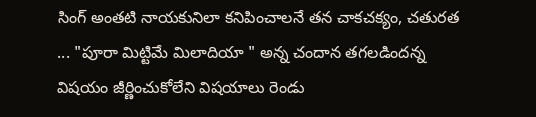సింగ్ అంతటి నాయకునిలా కనిపించాలనే తన చాకచక్యం, చతురత ... "పూరా మిట్టిమే మిలాదియా " అన్న చందాన తగలడిందన్న  విషయం జీర్ణించుకోలేని విషయాలు రెండు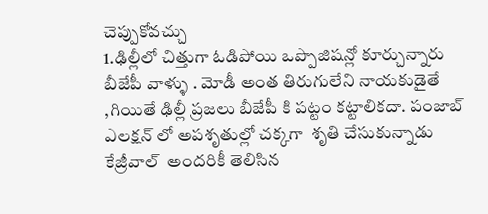చెప్పుకోవచ్చు                                                                                                                  1.ఢిల్లీలో చిత్తుగా ఓడిపోయి ఒప్పొజిషన్లో కూర్చున్నారు బీజేపీ వాళ్ళు . మోడీ అంత తిరుగులేని నాయకుడైతే ,గియితే ఢిల్లీ ప్రజలు బీజేపీ కి పట్టం కట్టాలికదా. పంజాబ్ ఎలక్షన్ లో అపశృతుల్లో చక్కగా  శృతి చేసుకున్నాడు కేజ్రీవాల్  అందరికీ తెలిసిన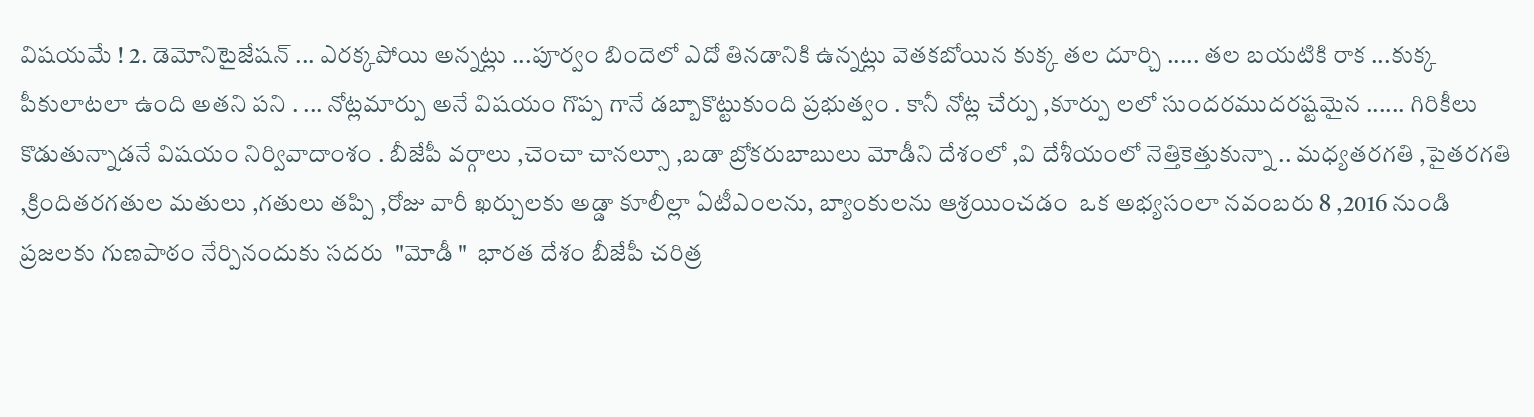విషయమే ! 2. డెమోనిటైజేషన్ ... ఎరక్కపోయి అన్నట్లు ...పూర్వం బిందెలో ఎదో తినడానికి ఉన్నట్లు వెతకబోయిన కుక్క తల దూర్చి ..... తల బయటికి రాక ...కుక్క పీకులాటలా ఉంది అతని పని . ... నోట్లమార్పు అనే విషయం గొప్ప గానే డబ్బాకొట్టుకుంది ప్రభుత్వం . కానీ నోట్ల చేర్పు ,కూర్పు లలో సుందరముదరష్టమైన ...... గిరికీలు కొడుతున్నాడనే విషయం నిర్వివాదాంశం . బీజేపీ వర్గాలు ,చెంచా చానల్సూ ,బడా బ్రోకరుబాబులు మోడీని దేశంలో ,వి దేశీయంలో నెత్తికెత్తుకున్నా .. మధ్యతరగతి ,పైతరగతి ,క్రిందితరగతుల మతులు ,గతులు తప్పి ,రోజు వారీ ఖర్చులకు అడ్డా కూలీల్లా ఏటీఎంలను, బ్యాంకులను ఆశ్రయించడం  ఒక అభ్యసంలా నవంబరు 8 ,2016 నుండి ప్రజలకు గుణపాఠం నేర్పినందుకు సదరు  "మోడీ "  భారత దేశం బీజేపీ చరిత్ర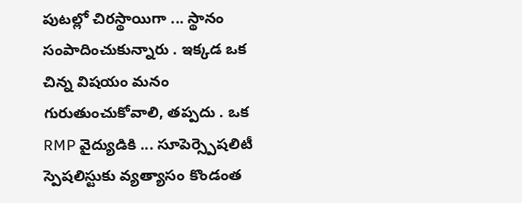పుటల్లో చిరస్థాయిగా ... స్థానం సంపాదించుకున్నారు . ఇక్కడ ఒక చిన్న విషయం మనం గురుతుంచుకోవాలి, తప్పదు . ఒక RMP వైద్యుడికి ... సూపెర్స్పెషలిటీ స్పెషలిస్టుకు వ్యత్యాసం కొండంత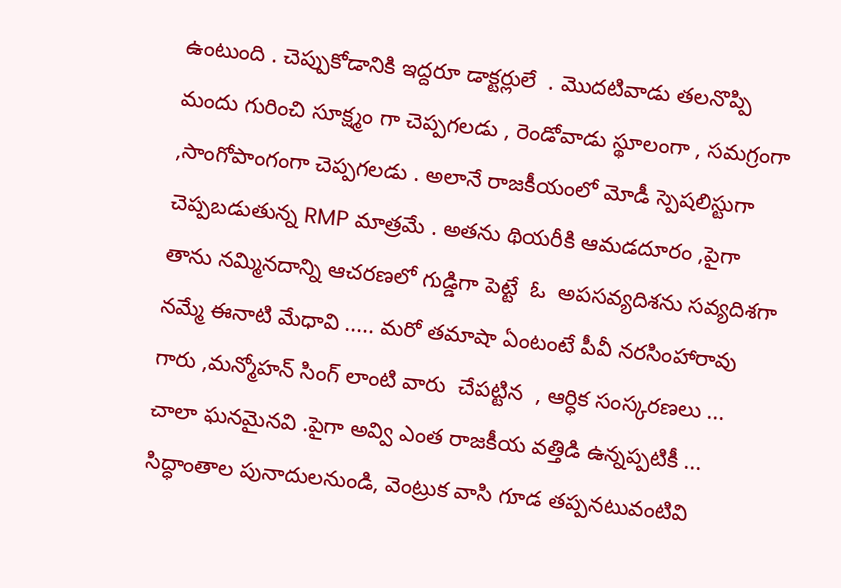ఉంటుంది . చెప్పుకోడానికి ఇద్దరూ డాక్టర్లులే  . మొదటివాడు తలనొప్పి మందు గురించి సూక్ష్మం గా చెప్పగలడు , రెండోవాడు స్థూలంగా , సమగ్రంగా ,సాంగోపాంగంగా చెప్పగలడు . అలానే రాజకీయంలో మోడీ స్పెషలిస్టుగా చెప్పబడుతున్న RMP మాత్రమే . అతను థియరీకి ఆమడదూరం ,పైగా తాను నమ్మినదాన్ని ఆచరణలో గుడ్డిగా పెట్టే  ఓ  అపసవ్యదిశను సవ్యదిశగా నమ్మే ఈనాటి మేధావి ..... మరో తమాషా ఏంటంటే పీవీ నరసింహారావు గారు ,మన్మోహన్ సింగ్ లాంటి వారు  చేపట్టిన  , ఆర్ధిక సంస్కరణలు ...  చాలా ఘనమైనవి .పైగా అవ్వి ఎంత రాజకీయ వత్తిడి ఉన్నప్పటికీ ... సిద్ధాంతాల పునాదులనుండి, వెంట్రుక వాసి గూడ తప్పనటువంటివి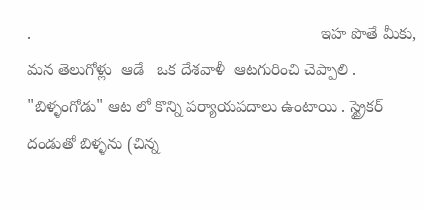.                                                                ఇహ పొతే మీకు, మన తెలుగోళ్లు  ఆడే   ఒక దేశవాళీ  ఆటగురించి చెప్పాలి .  "బిళ్ళంగోడు" ఆట లో కొన్ని పర్యాయపదాలు ఉంటాయి . స్ట్రైకర్  దండుతో బిళ్ళను (చిన్న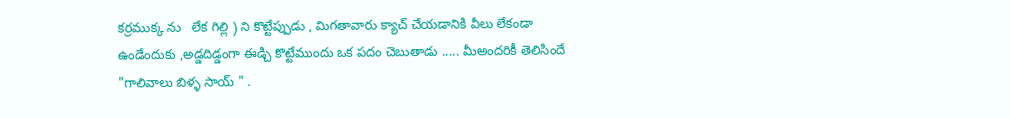కర్రముక్క ను   లేక గిల్లి ) ని కొట్టేప్పుడు , మిగతావారు క్యాచ్ చేయడానికి వీలు లేకండా ఉండేందుకు ,అడ్డదిడ్డంగా ఈడ్చి కొట్టేముందు ఒక పదం చెబుతాడు ..... మీఅందరికీ తెలిసిందే "గాలివాలు బిళ్ళ సాయ్ " .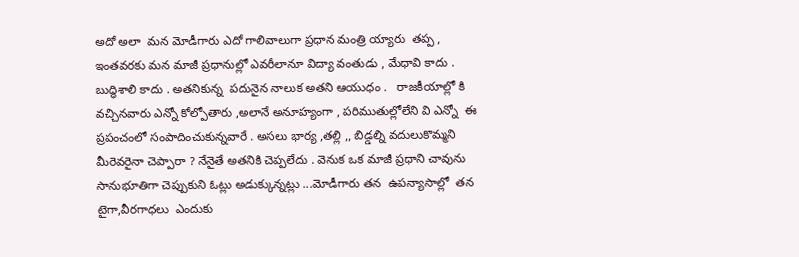అదో అలా  మన మోడీగారు ఎదో గాలివాలుగా ప్రధాన మంత్రి య్యారు  తప్ప , ఇంతవరకు మన మాజీ ప్రధానుల్లో ఎవరీలానూ విద్యా వంతుడు , మేధావి కాదు . బుద్ధిశాలి కాదు . అతనికున్న  పదునైన నాలుక అతని ఆయుధం .   రాజకీయాల్లో కి వచ్చినవారు ఎన్నో కోల్పోతారు ,అలానే అనూహ్యంగా , పరిముతుల్లోలేని వి ఎన్నో  ఈ ప్రపంచంలో సంపాదించుకున్నవారే . అసలు భార్య ,తల్లి ,, బిడ్డల్ని వదులుకొమ్మని మీరెవరైనా చెప్పారా ? నేనైతే అతనికి చెప్పలేదు . వెనుక ఒక మాజీ ప్రధాని చావును సానుభూతిగా చెప్పుకుని ఓట్లు అడుక్కున్నట్లు ...మోడీగారు తన  ఉపన్యాసాల్లో  తన టైగా,వీరగాధలు  ఎందుకు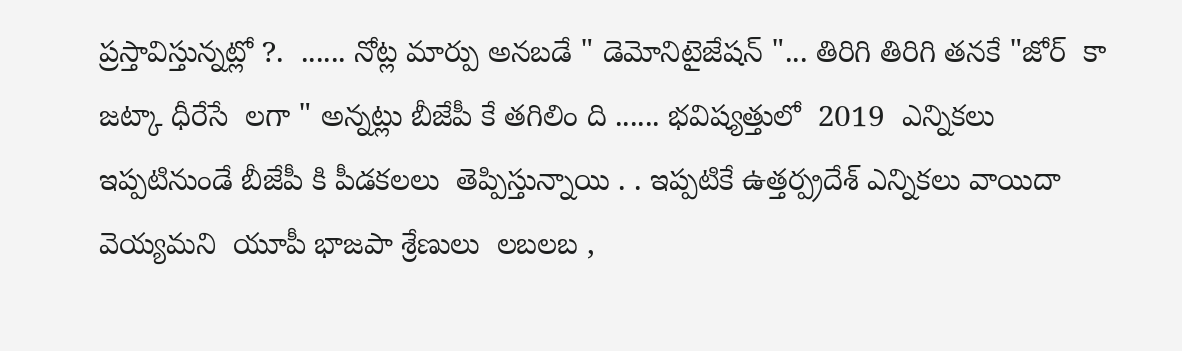ప్రస్తావిస్తున్నట్లో ?.  ...... నోట్ల మార్పు అనబడే " డెమోనిటైజేషన్ "... తిరిగి తిరిగి తనకే "జోర్  కా జట్కా ధీరేసే  లగా " అన్నట్లు బీజేపీ కే తగిలిం ది ...... భవిష్యత్తులో  2019  ఎన్నికలు ఇప్పటినుండే బీజేపీ కి పీడకలలు  తెప్పిస్తున్నాయి . . ఇప్పటికే ఉత్తర్ప్రదేశ్ ఎన్నికలు వాయిదా వెయ్యమని  యూపీ భాజపా శ్రేణులు  లబలబ ,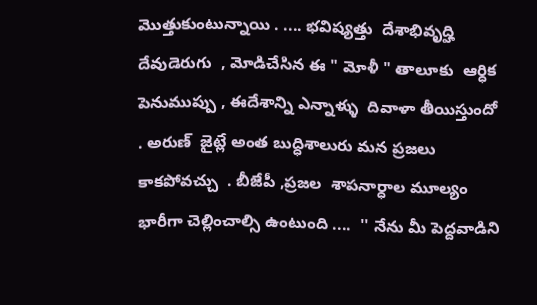మొత్తుకుంటున్నాయి . .... భవిష్యత్తు  దేశాభివృద్హి దేవుడెరుగు  , మోడిచేసిన ఈ " మోళీ " తాలూకు  ఆర్ధిక పెనుముప్పు , ఈదేశాన్ని ఎన్నాళ్ళు  దివాళా తీయిస్తుందో . అరుణ్  జైట్లే అంత బుద్ధిశాలురు మన ప్రజలు కాకపోవచ్చు  . బీజేపీ ,ప్రజల  శాపనార్ధాల మూల్యం  భారీగా చెల్లించాల్సి ఉంటుంది ....  '' నేను మీ పెద్దవాడిని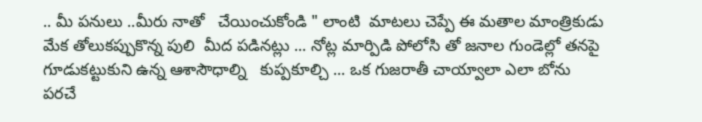.. మీ పనులు ..మీరు నాతో   చేయించుకోండి " లాంటి  మాటలు చెప్పే ఈ మతాల మాంత్రికుడు  మేక తోలుకప్పుకొన్న పులి  మీద పడినట్లు ... నోట్ల మార్పిడి పోలోసి తో జనాల గుండెల్లో తనపై గూడుకట్టుకుని ఉన్న ఆశాసౌధాల్ని   కుప్పకూల్చి ... ఒక గుజరాతీ చాయ్వాలా ఎలా బోను పరచే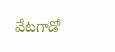వేటగాడో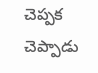చెప్పక చెప్పాడు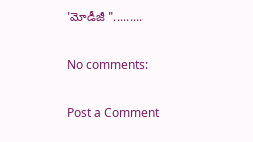'మోడీజీ ".........

No comments:

Post a Comment